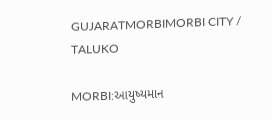GUJARATMORBIMORBI CITY / TALUKO

MORBI:આયુષ્યમાન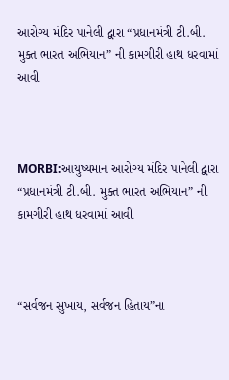આરોગ્ય મંદિર પાનેલી દ્વારા “પ્રધાનમંત્રી ટી.બી. મુક્ત ભારત અભિયાન” ની કામગીરી હાથ ધરવામાં આવી



MORBI:આયુષ્યમાન આરોગ્ય મંદિર પાનેલી દ્વારા “પ્રધાનમંત્રી ટી.બી. મુક્ત ભારત અભિયાન” ની કામગીરી હાથ ધરવામાં આવી



“સર્વજન સુખાય, સર્વજન હિતાય”ના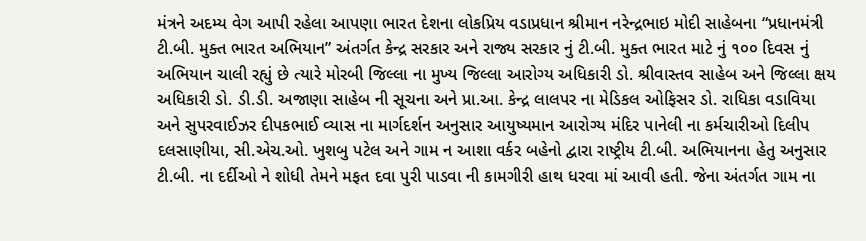મંત્રને અદમ્ય વેગ આપી રહેલા આપણા ભારત દેશના લોકપ્રિય વડાપ્રધાન શ્રીમાન નરેન્દ્રભાઇ મોદી સાહેબના “પ્રધાનમંત્રી ટી.બી. મુક્ત ભારત અભિયાન” અંતર્ગત કેન્દ્ર સરકાર અને રાજ્ય સરકાર નું ટી.બી. મુક્ત ભારત માટે નું ૧૦૦ દિવસ નું અભિયાન ચાલી રહ્યું છે ત્યારે મોરબી જિલ્લા ના મુખ્ય જિલ્લા આરોગ્ય અધિકારી ડો. શ્રીવાસ્તવ સાહેબ અને જિલ્લા ક્ષય અધિકારી ડો. ડી.ડી. અજાણા સાહેબ ની સૂચના અને પ્રા.આ. કેન્દ્ર લાલપર ના મેડિકલ ઓફિસર ડો. રાધિકા વડાવિયા અને સુપરવાઈઝર દીપકભાઈ વ્યાસ ના માર્ગદર્શન અનુસાર આયુષ્યમાન આરોગ્ય મંદિર પાનેલી ના કર્મચારીઓ દિલીપ દલસાણીયા, સી.એચ.ઓ. ખુશબુ પટેલ અને ગામ ન આશા વર્કર બહેનો દ્વારા રાષ્ટ્રીય ટી.બી. અભિયાનના હેતુ અનુસાર ટી.બી. ના દર્દીઓ ને શોધી તેમને મફત દવા પુરી પાડવા ની કામગીરી હાથ ધરવા માં આવી હતી. જેના અંતર્ગત ગામ ના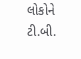લોકોને ટી.બી.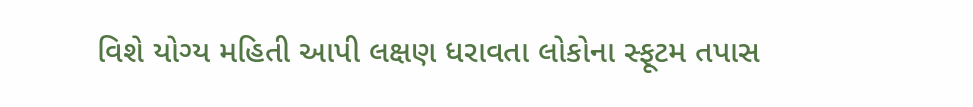વિશે યોગ્ય મહિતી આપી લક્ષણ ધરાવતા લોકોના સ્ફૂટમ તપાસ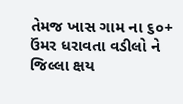તેમજ ખાસ ગામ ના ૬૦+ ઉંમર ધરાવતા વડીલો ને જિલ્લા ક્ષય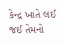કેન્દ્ર ખાતે લઈ જઈ તેમનો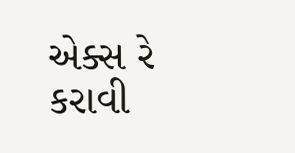એક્સ રે કરાવી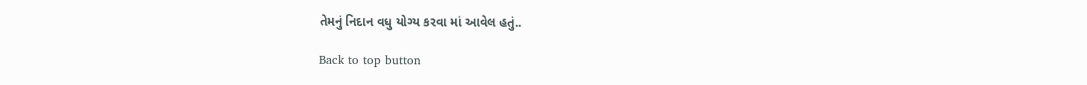તેમનું નિદાન વધુ યોગ્ય કરવા માં આવેલ હતું..

Back to top button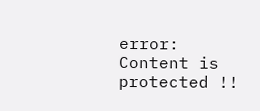error: Content is protected !!